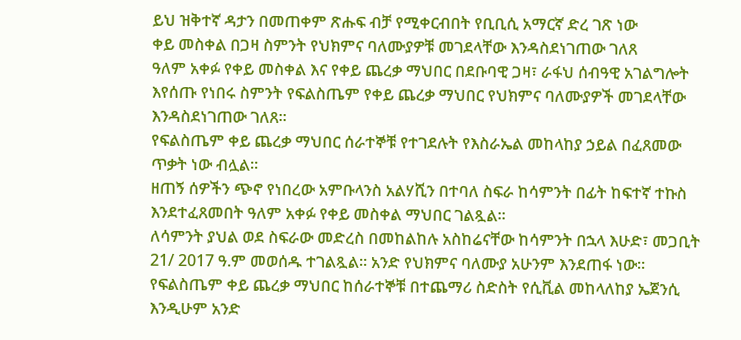ይህ ዝቅተኛ ዳታን በመጠቀም ጽሑፍ ብቻ የሚቀርብበት የቢቢሲ አማርኛ ድረ ገጽ ነው
ቀይ መስቀል በጋዛ ስምንት የህክምና ባለሙያዎቹ መገደላቸው እንዳስደነገጠው ገለጸ
ዓለም አቀፉ የቀይ መስቀል እና የቀይ ጨረቃ ማህበር በደቡባዊ ጋዛ፣ ራፋህ ሰብዓዊ አገልግሎት እየሰጡ የነበሩ ስምንት የፍልስጤም የቀይ ጨረቃ ማህበር የህክምና ባለሙያዎች መገደላቸው እንዳስደነገጠው ገለጸ።
የፍልስጤም ቀይ ጨረቃ ማህበር ሰራተኞቹ የተገደሉት የእስራኤል መከላከያ ኃይል በፈጸመው ጥቃት ነው ብሏል።
ዘጠኝ ሰዎችን ጭኖ የነበረው አምቡላንስ አልሃሺን በተባለ ስፍራ ከሳምንት በፊት ከፍተኛ ተኩስ እንደተፈጸመበት ዓለም አቀፉ የቀይ መስቀል ማህበር ገልጿል።
ለሳምንት ያህል ወደ ስፍራው መድረስ በመከልከሉ አስከሬናቸው ከሳምንት በኋላ እሁድ፣ መጋቢት 21/ 2017 ዓ.ም መወሰዱ ተገልጿል። አንድ የህክምና ባለሙያ አሁንም እንደጠፋ ነው።
የፍልስጤም ቀይ ጨረቃ ማህበር ከሰራተኞቹ በተጨማሪ ስድስት የሲቪል መከላለከያ ኤጀንሲ እንዲሁም አንድ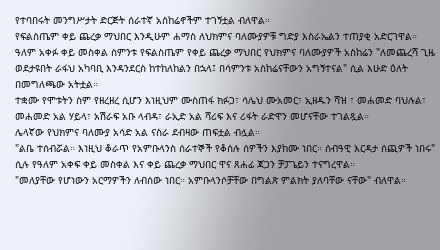የተባበሩት መንግሥታት ድርጅት ሰራተኛ አስከሬኖችም ተገኝቷል ብለዋል።
የፍልስጤም ቀይ ጨረቃ ማህበር እንዲሁም ሐማስ ለህክምና ባለሙያዎቹ ግድያ እስራኤልን ተጠያቂ አድርገዋል።
ዓለም አቀፉ ቀይ መስቀል ስምንቱ የፍልስጤም የቀይ ጨረቃ ማህበር የህክምና ባለሙያዎች አስከሬን "ለመጨረሻ ጊዜ ወደታዩበት ራፋህ አካባቢ እንዳንደርስ ከተከለከልን በኋላ፤ በሳምንቱ አስከሬናቸውን አግኝተናል" ሲል እሁድ ዕለት በመግለጫው አትቷል።
ተቋሙ የሞቱትን ስም የዘረዘረ ሲሆን እነዚህም ሙስጠፋ ክፉጋ፣ ሳሌህ ሙአመር፣ ኢዘዱን ሻዝ ፣ መሐመድ ባህሉል፣ መሐመድ አል ሃይላ፣ አሽራፍ አቡ ላብዳ፣ ራኢድ አል ሻሪፍ እና ሪፋት ራድዋን መሆናቸው ተገልጿል።
ሌላኛው የህክምና ባለሙያ አሳድ አል ናስራ ደብዛው ጠፍቷል ብሏል።
"ልቤ ተሰብሯል። እነዚህ ቆራጥ የአምቡላንስ ሰራተኞች የቆሰሉ ሰዎችን እያከሙ ነበር። ሰብዓዊ እርዳታ ሰጪዎች ነበሩ" ሲሉ የዓለም አቀፍ ቀይ መስቀል እና ቀይ ጨረቃ ማህበር ዋና ጸሐፊ ጃጋን ቻፓጌይን ተናግረዋል።
"መለያቸው የሆነውን አርማዎችን ለብሰው ነበር። አምቡላንሶቻቸው በግልጽ ምልክት ያለባቸው ናቸው" ብለዋል።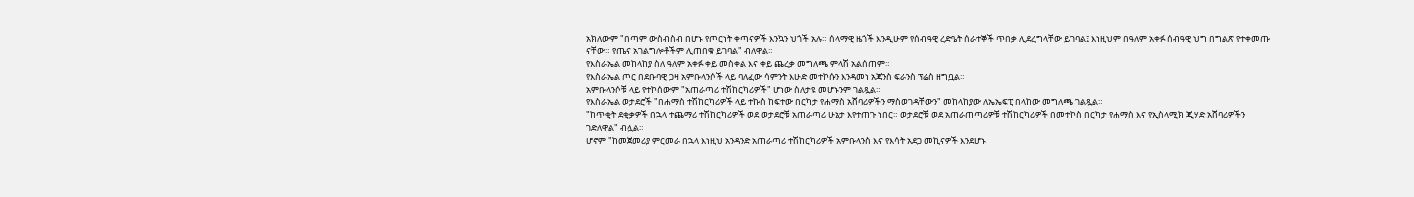አክለውም "በጣም ውስብስብ በሆኑ የጦርነት ቀጣናዎች እንኳን ህጎች አሉ። ሰላማዊ ዜጎች እንዲሁም የሰብዓዊ ረድዔት ሰራተኞች ጥበቃ ሊደረግላቸው ይገባል፤ እነዚህም በዓለም አቀፉ ሰብዓዊ ህግ በግልጽ የተቀመጡ ናቸው። የጤና አገልግሎቶችም ሊጠበቁ ይገባል" ብለዋል።
የእስራኤል መከላከያ ስለ ዓለም አቀፉ ቀይ መስቀል እና ቀይ ጨረቃ መግለጫ ምላሽ አልሰጠም።
የእስራኤል ጦር በደቡባዊ ጋዛ አምቡላንሶች ላይ ባለፈው ሳምንት እሁድ መተኮሱን እንዳመነ አጃንስ ፍራንስ ፕሬስ ዘግቧል።
አምቡላንሶቹ ላይ የተኮሰውም "አጠራጣሪ ተሽከርካሪዎች" ሆነው ስለታዩ መሆኑንም ገልጿል።
የእስራኤል ወታደሮች "በሐማስ ተሽከርካሪዎች ላይ ተኩስ ከፍተው በርካታ የሐማስ አሸባሪዎችን ማስወገዳቸውን" መከላከያው ለኤኤፍፒ በላከው መግለጫ ገልጿል።
"ከጥቂት ደቂቃዎች በኋላ ተጨማሪ ተሽከርካሪዎች ወደ ወታደሮቹ አጠራጣሪ ሁኔታ እየተጠጉ ነበር። ወታደሮቹ ወደ አጠራጠጣሪዎቹ ተሽከርካሪዎች በመተኮስ በርካታ የሐማስ እና የኢስላሚክ ጂሃድ አሸባሪዎችን ገድለዋል" ብሏል።
ሆኖም "ከመጀመሪያ ምርመራ በኋላ እነዚህ አንዳንድ አጠራጣሪ ተሽከርካሪዎች አምቡላንስ እና የእሳት አደጋ መኪናዎች እንደሆኑ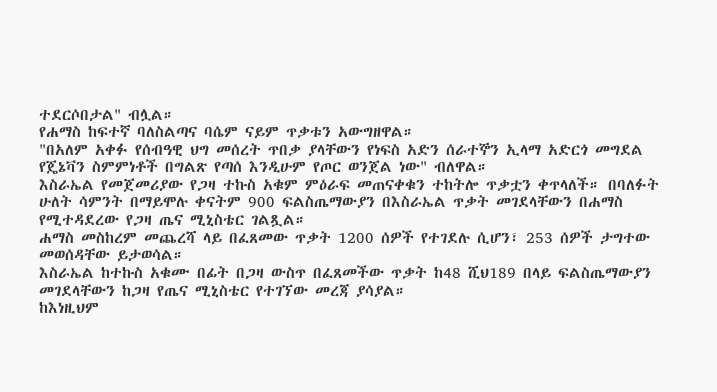ተደርሶበታል" ብሏል።
የሐማስ ከፍተኛ ባለስልጣና ባሴም ናይም ጥቃቱን አውግዘዋል።
"በአለም አቀፉ የሰብዓዊ ህግ መሰረት ጥበቃ ያላቸውን የነፍስ አድን ሰራተኞን ኢላማ አድርጎ መግደል የጄኔቫን ስምምነቶች በግልጽ የጣሰ እንዲሁም የጦር ወንጀል ነው" ብለዋል።
እስራኤል የመጀመሪያው የጋዛ ተኩስ አቁም ምዕራፍ መጠናቀቁን ተከትሎ ጥቃቷን ቀጥላለች። በባለፉት ሁለት ሳምንት በማይሞሉ ቀናትም 900 ፍልስጤማውያን በእስራኤል ጥቃት መገደላቸውን በሐማስ የሚተዳደረው የጋዛ ጤና ሚኒስቴር ገልጿል።
ሐማስ መስከረም መጨረሻ ላይ በፈጸመው ጥቃት 1200 ሰዎች የተገደሉ ሲሆን፣ 253 ሰዎች ታግተው መወሰዳቸው ይታወሳል።
እስራኤል ከተኩስ አቁሙ በፊት በጋዛ ውስጥ በፈጸመችው ጥቃት ከ48 ሺህ189 በላይ ፍልስጤማውያን መገደላቸውን ከጋዛ የጤና ሚኒስቴር የተገኘው መረጃ ያሳያል።
ከእነዚህም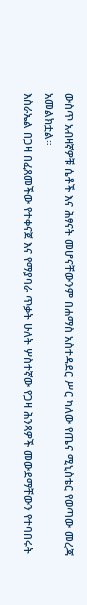ውስጥ አብዛኛዎቹ ሴቶች እና ሕፃናት መሆናቸውንም በሐማስ አስተዳደር ሥር ካለው የጤና ሚኒስቴር የወጣው መረጃ አመልክቷል።
እስራኤል በጋዛ በፈጸመችው የተቀናጀ እና የማያባራ ጥቃት ሁለት ሦስተኛው የጋዛ ሕንጻዎች መውደማቸውን የተባበሩት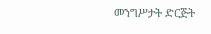መንግሥታት ድርጅት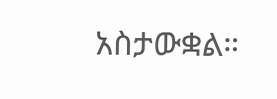አስታውቋል።